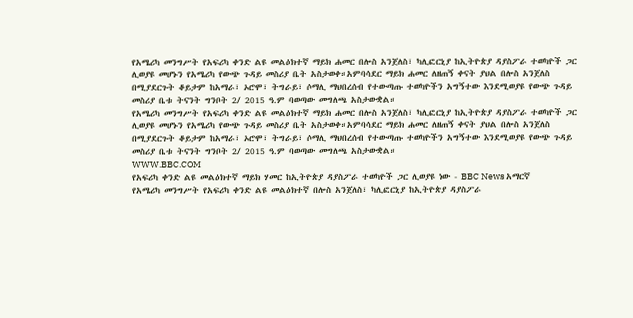የአሜሪካ መንግሥት የአፍሪካ ቀንድ ልዩ መልዕክተኛ ማይክ ሐመር በሎስ አንጀለስ፣ ካሊፎርኒያ ከኢትዮጵያ ዳያስፖራ ተወካዮች ጋር ሊወያዩ መሆኑን የአሜሪካ የውጭ ጉዳይ መስሪያ ቤት አስታወቀ።አምባሳደር ማይክ ሐመር ለዘጠኝ ቀናት ያህል በሎስ አንጀለስ በሚያደርጉት ቆይታም ከአማራ፣ ኦሮሞ፣ ትግራይ፣ ሶማሊ ማህበረሰብ የተውጣጡ ተወካዮችን አግኝተው እንደሚወያዩ የውጭ ጉዳይ መስሪያ ቤቱ ትናንት ግንቦት 2/ 2015 ዓ.ም ባወጣው መግለጫ አስታውቋል።
የአሜሪካ መንግሥት የአፍሪካ ቀንድ ልዩ መልዕክተኛ ማይክ ሐመር በሎስ አንጀለስ፣ ካሊፎርኒያ ከኢትዮጵያ ዳያስፖራ ተወካዮች ጋር ሊወያዩ መሆኑን የአሜሪካ የውጭ ጉዳይ መስሪያ ቤት አስታወቀ።አምባሳደር ማይክ ሐመር ለዘጠኝ ቀናት ያህል በሎስ አንጀለስ በሚያደርጉት ቆይታም ከአማራ፣ ኦሮሞ፣ ትግራይ፣ ሶማሊ ማህበረሰብ የተውጣጡ ተወካዮችን አግኝተው እንደሚወያዩ የውጭ ጉዳይ መስሪያ ቤቱ ትናንት ግንቦት 2/ 2015 ዓ.ም ባወጣው መግለጫ አስታውቋል።
WWW.BBC.COM
የአፍሪካ ቀንድ ልዩ መልዕክተኛ ማይክ ሃመር ከኢትዮጵያ ዳያስፖራ ተወካዮች ጋር ሊወያዩ ነው - BBC News አማርኛ
የአሜሪካ መንግሥት የአፍሪካ ቀንድ ልዩ መልዕክተኛ በሎስ አንጀለስ፣ ካሊፎርኒያ ከኢትዮጵያ ዳያስፖራ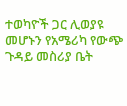ተወካዮች ጋር ሊወያዩ መሆኑን የአሜሪካ የውጭ ጉዳይ መስሪያ ቤት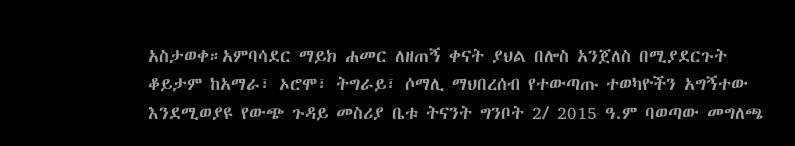አስታወቀ።አምባሳደር ማይክ ሐመር ለዘጠኝ ቀናት ያህል በሎስ አንጀለስ በሚያደርጉት ቆይታም ከአማራ፣ ኦሮሞ፣ ትግራይ፣ ሶማሊ ማህበረሰብ የተውጣጡ ተወካዮችን አግኝተው እንደሚወያዩ የውጭ ጉዳይ መስሪያ ቤቱ ትናንት ግንቦት 2/ 2015 ዓ.ም ባወጣው መግለጫ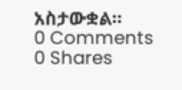አስታውቋል።
0 Comments 0 Shares